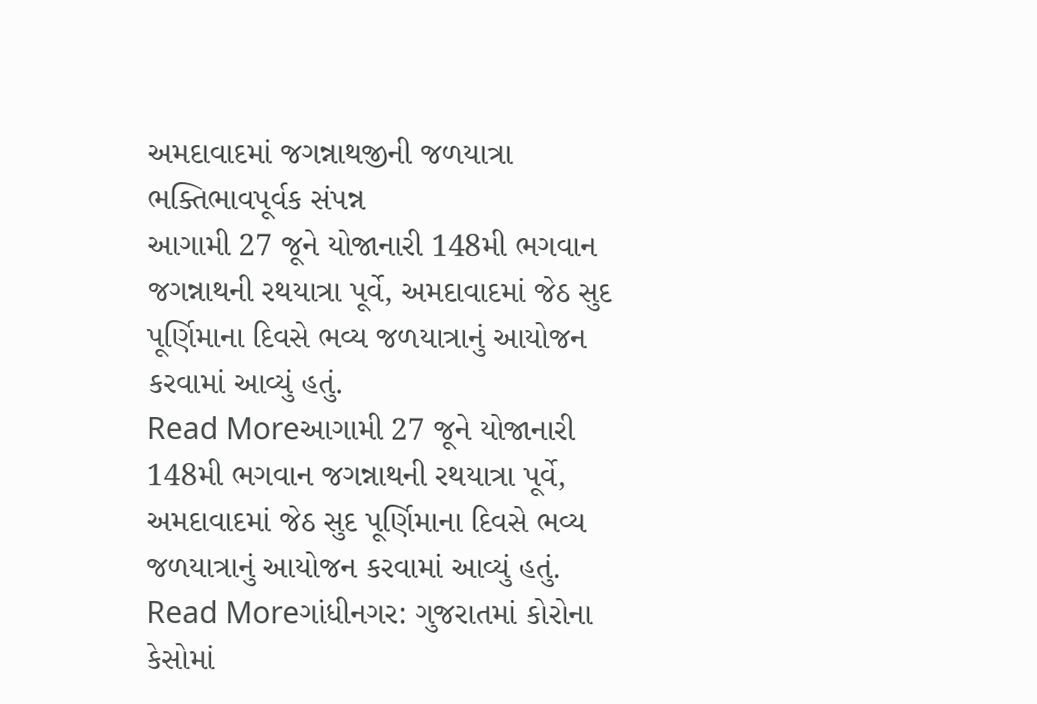અમદાવાદમાં જગન્નાથજીની જળયાત્રા ભક્તિભાવપૂર્વક સંપન્ન
આગામી 27 જૂને યોજાનારી 148મી ભગવાન જગન્નાથની રથયાત્રા પૂર્વે, અમદાવાદમાં જેઠ સુદ પૂર્ણિમાના દિવસે ભવ્ય જળયાત્રાનું આયોજન કરવામાં આવ્યું હતું.
Read Moreઆગામી 27 જૂને યોજાનારી 148મી ભગવાન જગન્નાથની રથયાત્રા પૂર્વે, અમદાવાદમાં જેઠ સુદ પૂર્ણિમાના દિવસે ભવ્ય જળયાત્રાનું આયોજન કરવામાં આવ્યું હતું.
Read Moreગાંધીનગર: ગુજરાતમાં કોરોના કેસોમાં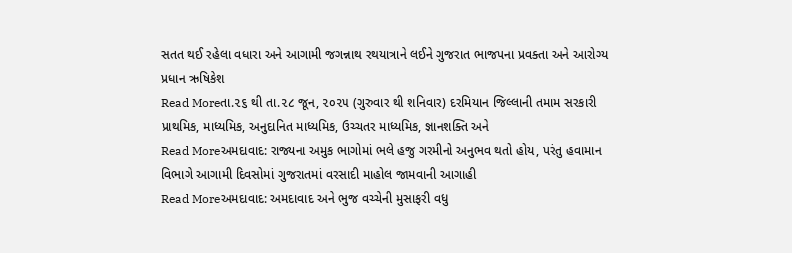સતત થઈ રહેલા વધારા અને આગામી જગન્નાથ રથયાત્રાને લઈને ગુજરાત ભાજપના પ્રવક્તા અને આરોગ્ય પ્રધાન ઋષિકેશ
Read Moreતા.૨૬ થી તા.૨૮ જૂન, ૨૦૨૫ (ગુરુવાર થી શનિવાર) દરમિયાન જિલ્લાની તમામ સરકારી પ્રાથમિક, માધ્યમિક, અનુદાનિત માધ્યમિક, ઉચ્ચતર માધ્યમિક, જ્ઞાનશક્તિ અને
Read Moreઅમદાવાદ: રાજ્યના અમુક ભાગોમાં ભલે હજુ ગરમીનો અનુભવ થતો હોય, પરંતુ હવામાન વિભાગે આગામી દિવસોમાં ગુજરાતમાં વરસાદી માહોલ જામવાની આગાહી
Read Moreઅમદાવાદ: અમદાવાદ અને ભુજ વચ્ચેની મુસાફરી વધુ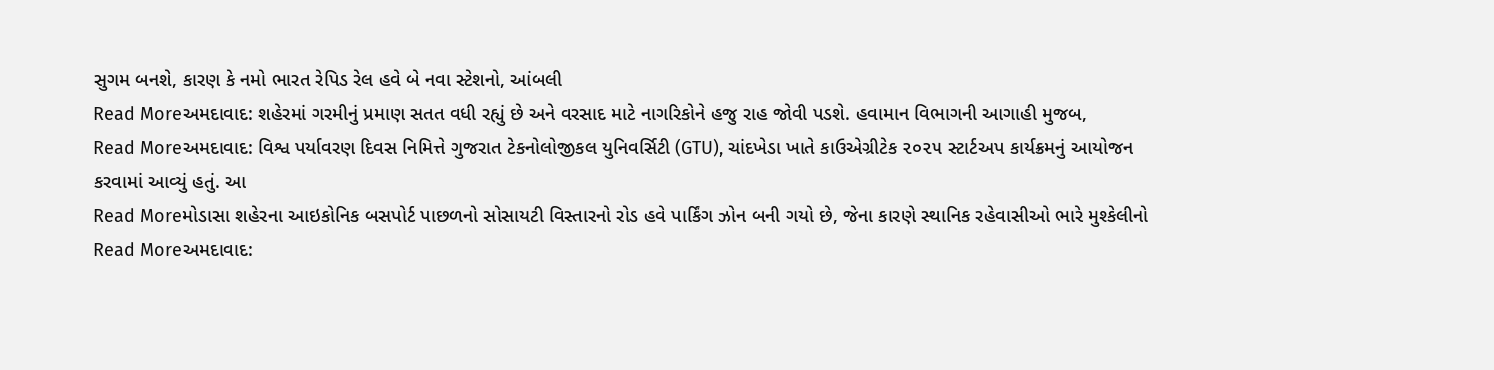સુગમ બનશે, કારણ કે નમો ભારત રેપિડ રેલ હવે બે નવા સ્ટેશનો, આંબલી
Read Moreઅમદાવાદ: શહેરમાં ગરમીનું પ્રમાણ સતત વધી રહ્યું છે અને વરસાદ માટે નાગરિકોને હજુ રાહ જોવી પડશે. હવામાન વિભાગની આગાહી મુજબ,
Read Moreઅમદાવાદ: વિશ્વ પર્યાવરણ દિવસ નિમિત્તે ગુજરાત ટેકનોલોજીકલ યુનિવર્સિટી (GTU), ચાંદખેડા ખાતે કાઉએગ્રીટેક ૨૦૨૫ સ્ટાર્ટઅપ કાર્યક્રમનું આયોજન કરવામાં આવ્યું હતું. આ
Read Moreમોડાસા શહેરના આઇકોનિક બસપોર્ટ પાછળનો સોસાયટી વિસ્તારનો રોડ હવે પાર્કિંગ ઝોન બની ગયો છે, જેના કારણે સ્થાનિક રહેવાસીઓ ભારે મુશ્કેલીનો
Read Moreઅમદાવાદ: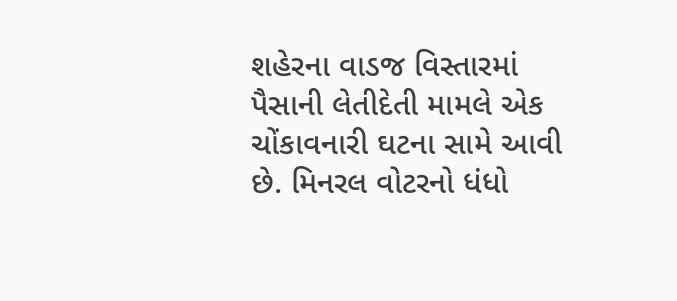શહેરના વાડજ વિસ્તારમાં પૈસાની લેતીદેતી મામલે એક ચોંકાવનારી ઘટના સામે આવી છે. મિનરલ વોટરનો ધંધો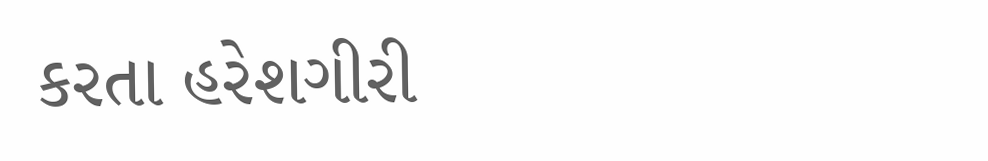કરતા હરેશગીરી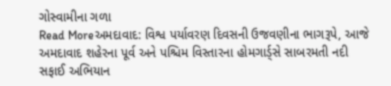ગોસ્વામીના ગળા
Read Moreઅમદાવાદ: વિશ્વ પર્યાવરણ દિવસની ઉજવણીના ભાગરૂપે, આજે અમદાવાદ શહેરના પૂર્વ અને પશ્ચિમ વિસ્તારના હોમગાર્ડ્સે સાબરમતી નદી સફાઈ અભિયાન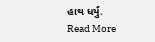હાથ ધર્યું.
Read More